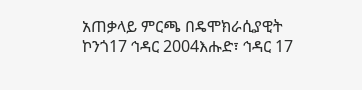አጠቃላይ ምርጫ በዴሞክራሲያዊት ኮንጎ17 ኅዳር 2004እሑድ፣ ኅዳር 17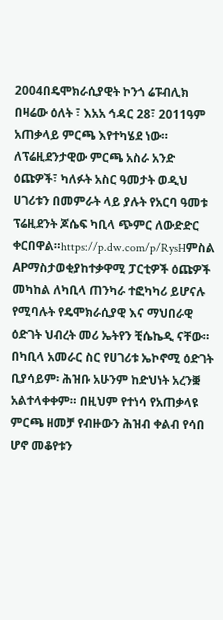2004በዴሞክራሲያዊት ኮንጎ ሬፑብሊክ በዛሬው ዕለት ፣ እአአ ኅዳር 28፣ 2011ዓም አጠቃላይ ምርጫ እየተካሄደ ነው። ለፕሬዚደንታዊው ምርጫ አስራ አንድ ዕጩዎች፣ ካለፉት አስር ዓመታት ወዲህ ሀገሪቱን በመምራት ላይ ያሉት የአርባ ዓመቱ ፕሬዚደንት ጆሴፍ ካቢላ ጭምር ለውድድር ቀርበዋል።https://p.dw.com/p/RysHምስል APማስታወቂያከተቃዋሚ ፓርቲዎች ዕጩዎች መካከል ለካቢላ ጠንካራ ተፎካካሪ ይሆናሉ የሚባሉት የዴሞክራሲያዊ እና ማህበራዊ ዕድገት ህብረት መሪ ኤትየን ቺሴኬዲ ናቸው። በካቢላ አመራር ስር የሀገሪቱ ኤኮኖሚ ዕድገት ቢያሳይም፡ ሕዝቡ አሁንም ከድህነት አረንቛ አልተላቀቀም። በዚህም የተነሳ የአጠቃላዩ ምርጫ ዘመቻ የብዙውን ሕዝብ ቀልብ የሳበ ሆኖ መቆየቱን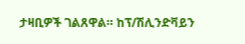ታዛቢዎች ገልጸዋል። ከፕ/ሽሊንድቫይን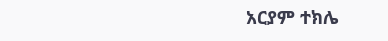አርያም ተክሌ